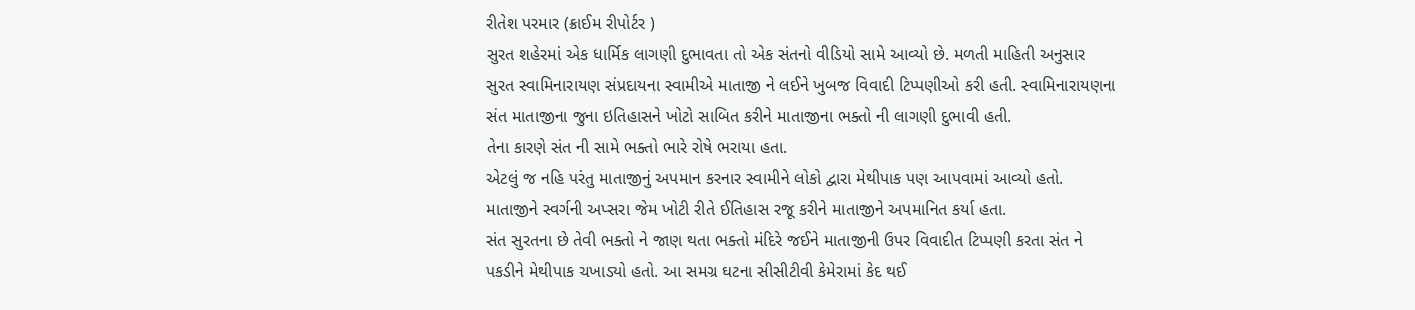રીતેશ પરમાર (ક્રાઈમ રીપોર્ટર )
સુરત શહેરમાં એક ધાર્મિક લાગણી દુભાવતા તો એક સંતનો વીડિયો સામે આવ્યો છે. મળતી માહિતી અનુસાર સુરત સ્વામિનારાયણ સંપ્રદાયના સ્વામીએ માતાજી ને લઈને ખુબજ વિવાદી ટિપ્પણીઓ કરી હતી. સ્વામિનારાયણના સંત માતાજીના જુના ઇતિહાસને ખોટો સાબિત કરીને માતાજીના ભક્તો ની લાગણી દુભાવી હતી.
તેના કારણે સંત ની સામે ભક્તો ભારે રોષે ભરાયા હતા.
એટલું જ નહિ પરંતુ માતાજીનું અપમાન કરનાર સ્વામીને લોકો દ્વારા મેથીપાક પણ આપવામાં આવ્યો હતો. માતાજીને સ્વર્ગની અપ્સરા જેમ ખોટી રીતે ઈતિહાસ રજૂ કરીને માતાજીને અપમાનિત કર્યા હતા.
સંત સુરતના છે તેવી ભક્તો ને જાણ થતા ભક્તો મંદિરે જઈને માતાજીની ઉપર વિવાદીત ટિપ્પણી કરતા સંત ને પકડીને મેથીપાક ચખાડ્યો હતો. આ સમગ્ર ઘટના સીસીટીવી કેમેરામાં કેદ થઈ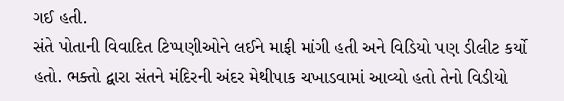ગઈ હતી.
સંતે પોતાની વિવાદિત ટિપ્પણીઓને લઈને માફી માંગી હતી અને વિડિયો પણ ડીલીટ કર્યો હતો. ભક્તો દ્વારા સંતને મંદિરની અંદર મેથીપાક ચખાડવામાં આવ્યો હતો તેનો વિડીયો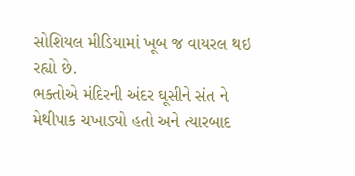સોશિયલ મીડિયામાં ખૂબ જ વાયરલ થઇ રહ્યો છે.
ભક્તોએ મંદિરની અંદર ઘૂસીને સંત ને મેથીપાક ચખાડ્યો હતો અને ત્યારબાદ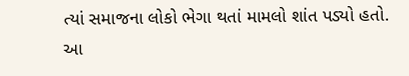ત્યાં સમાજના લોકો ભેગા થતાં મામલો શાંત પડ્યો હતો. આ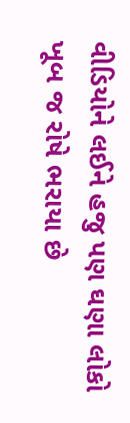વીડિયોને લઈને હજુ પણ ઘણા લોકો ખૂબ જ રોષે ભરાયા છે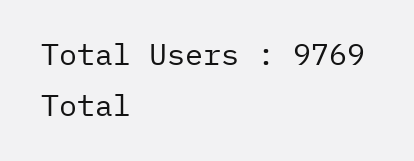Total Users : 9769
Total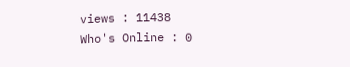views : 11438
Who's Online : 0